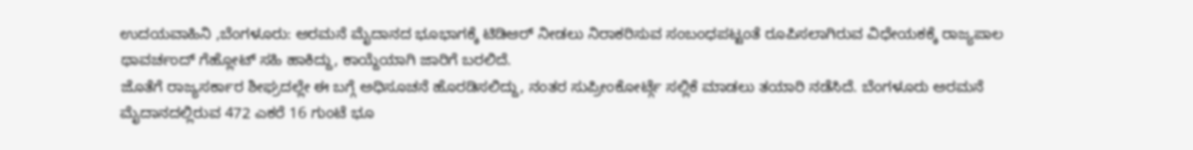ಉದಯವಾಹಿನಿ ,ಬೆಂಗಳೂರು: ಅರಮನೆ ಮೈದಾನದ ಭೂಭಾಗಕ್ಕೆ ಟಿಡಿಆರ್ ನೀಡಲು ನಿರಾಕರಿಸುವ ಸಂಬಂಧಪಟ್ಟಂತೆ ರೂಪಿಸಲಾಗಿರುವ ವಿಧೇಯಕಕ್ಕೆ ರಾಜ್ಯಪಾಲ ಥಾವರ್ಚಂದ್ ಗೆಹ್ಲೋಟ್ ಸಹಿ ಹಾಕಿದ್ದು, ಕಾಯ್ದೆಯಾಗಿ ಜಾರಿಗೆ ಬರಲಿದೆ.
ಜೊತೆಗೆ ರಾಜ್ಯಸರ್ಕಾರ ಶೀಘ್ರದಲ್ಲೇ ಈ ಬಗ್ಗೆ ಅಧಿಸೂಚನೆ ಹೊರಡಿಸಲಿದ್ದು, ನಂತರ ಸುಪ್ರೀಂಕೋರ್ಟ್ಗೆ ಸಲ್ಲಿಕೆ ಮಾಡಲು ತಯಾರಿ ನಡೆಸಿದೆ. ಬೆಂಗಳೂರು ಅರಮನೆ ಮೈದಾನದಲ್ಲಿರುವ 472 ಎಕರೆ 16 ಗುಂಟೆ ಭೂ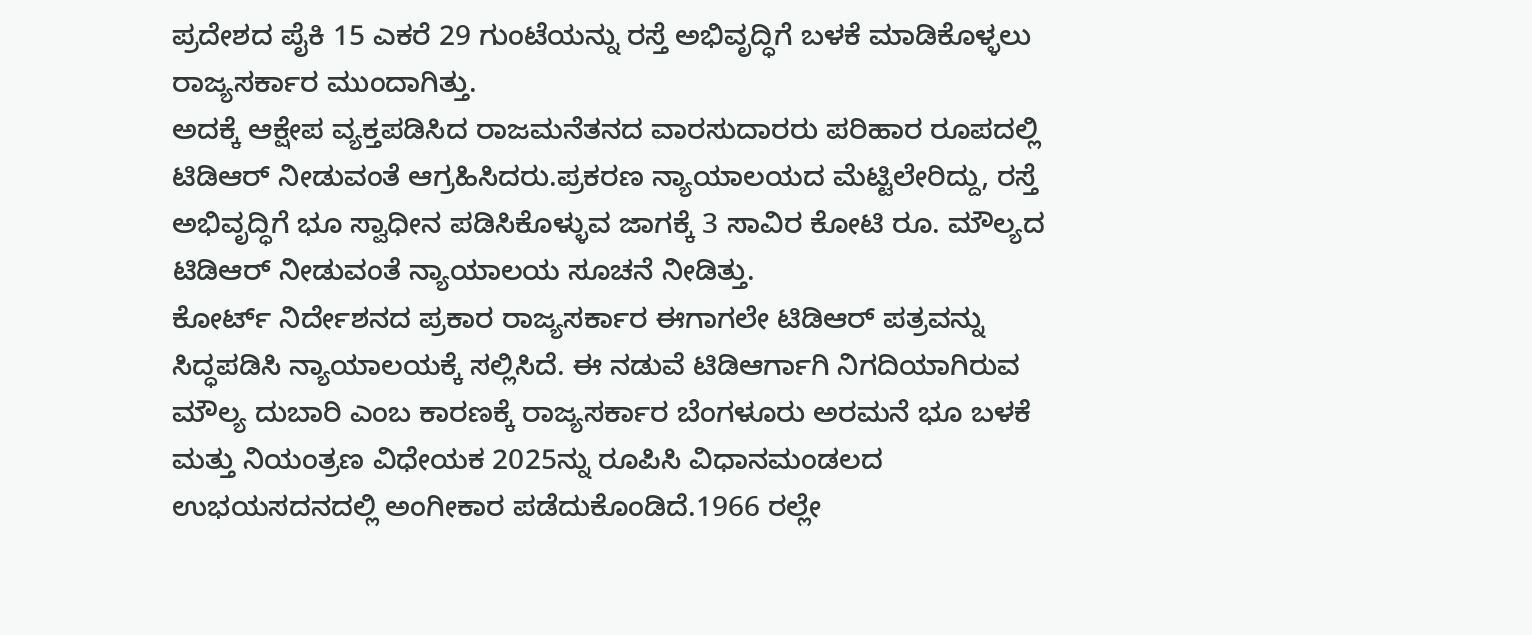ಪ್ರದೇಶದ ಪೈಕಿ 15 ಎಕರೆ 29 ಗುಂಟೆಯನ್ನು ರಸ್ತೆ ಅಭಿವೃದ್ಧಿಗೆ ಬಳಕೆ ಮಾಡಿಕೊಳ್ಳಲು ರಾಜ್ಯಸರ್ಕಾರ ಮುಂದಾಗಿತ್ತು.
ಅದಕ್ಕೆ ಆಕ್ಷೇಪ ವ್ಯಕ್ತಪಡಿಸಿದ ರಾಜಮನೆತನದ ವಾರಸುದಾರರು ಪರಿಹಾರ ರೂಪದಲ್ಲಿ ಟಿಡಿಆರ್ ನೀಡುವಂತೆ ಆಗ್ರಹಿಸಿದರು.ಪ್ರಕರಣ ನ್ಯಾಯಾಲಯದ ಮೆಟ್ಟಿಲೇರಿದ್ದು, ರಸ್ತೆ ಅಭಿವೃದ್ಧಿಗೆ ಭೂ ಸ್ವಾಧೀನ ಪಡಿಸಿಕೊಳ್ಳುವ ಜಾಗಕ್ಕೆ 3 ಸಾವಿರ ಕೋಟಿ ರೂ. ಮೌಲ್ಯದ ಟಿಡಿಆರ್ ನೀಡುವಂತೆ ನ್ಯಾಯಾಲಯ ಸೂಚನೆ ನೀಡಿತ್ತು.
ಕೋರ್ಟ್ ನಿರ್ದೇಶನದ ಪ್ರಕಾರ ರಾಜ್ಯಸರ್ಕಾರ ಈಗಾಗಲೇ ಟಿಡಿಆರ್ ಪತ್ರವನ್ನು ಸಿದ್ಧಪಡಿಸಿ ನ್ಯಾಯಾಲಯಕ್ಕೆ ಸಲ್ಲಿಸಿದೆ. ಈ ನಡುವೆ ಟಿಡಿಆರ್ಗಾಗಿ ನಿಗದಿಯಾಗಿರುವ ಮೌಲ್ಯ ದುಬಾರಿ ಎಂಬ ಕಾರಣಕ್ಕೆ ರಾಜ್ಯಸರ್ಕಾರ ಬೆಂಗಳೂರು ಅರಮನೆ ಭೂ ಬಳಕೆ ಮತ್ತು ನಿಯಂತ್ರಣ ವಿಧೇಯಕ 2025ನ್ನು ರೂಪಿಸಿ ವಿಧಾನಮಂಡಲದ ಉಭಯಸದನದಲ್ಲಿ ಅಂಗೀಕಾರ ಪಡೆದುಕೊಂಡಿದೆ.1966 ರಲ್ಲೇ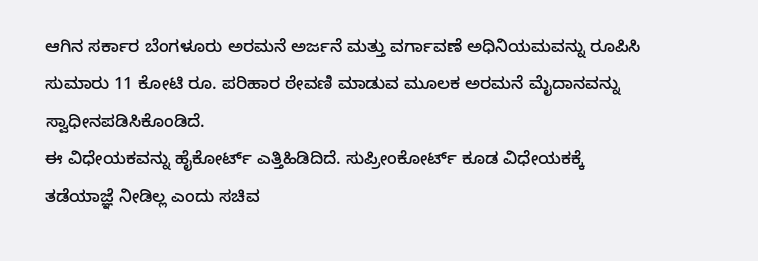ಆಗಿನ ಸರ್ಕಾರ ಬೆಂಗಳೂರು ಅರಮನೆ ಅರ್ಜನೆ ಮತ್ತು ವರ್ಗಾವಣೆ ಅಧಿನಿಯಮವನ್ನು ರೂಪಿಸಿ ಸುಮಾರು 11 ಕೋಟಿ ರೂ. ಪರಿಹಾರ ಠೇವಣಿ ಮಾಡುವ ಮೂಲಕ ಅರಮನೆ ಮೈದಾನವನ್ನು ಸ್ವಾಧೀನಪಡಿಸಿಕೊಂಡಿದೆ.
ಈ ವಿಧೇಯಕವನ್ನು ಹೈಕೋರ್ಟ್ ಎತ್ತಿಹಿಡಿದಿದೆ. ಸುಪ್ರೀಂಕೋರ್ಟ್ ಕೂಡ ವಿಧೇಯಕಕ್ಕೆ ತಡೆಯಾಜ್ಞೆ ನೀಡಿಲ್ಲ ಎಂದು ಸಚಿವ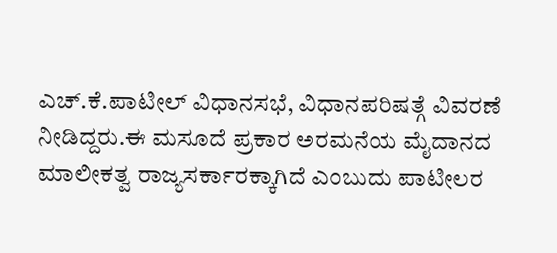ಎಚ್.ಕೆ.ಪಾಟೀಲ್ ವಿಧಾನಸಭೆ, ವಿಧಾನಪರಿಷತ್ಗೆ ವಿವರಣೆ ನೀಡಿದ್ದರು.ಈ ಮಸೂದೆ ಪ್ರಕಾರ ಅರಮನೆಯ ಮೈದಾನದ ಮಾಲೀಕತ್ವ ರಾಜ್ಯಸರ್ಕಾರಕ್ಕಾಗಿದೆ ಎಂಬುದು ಪಾಟೀಲರ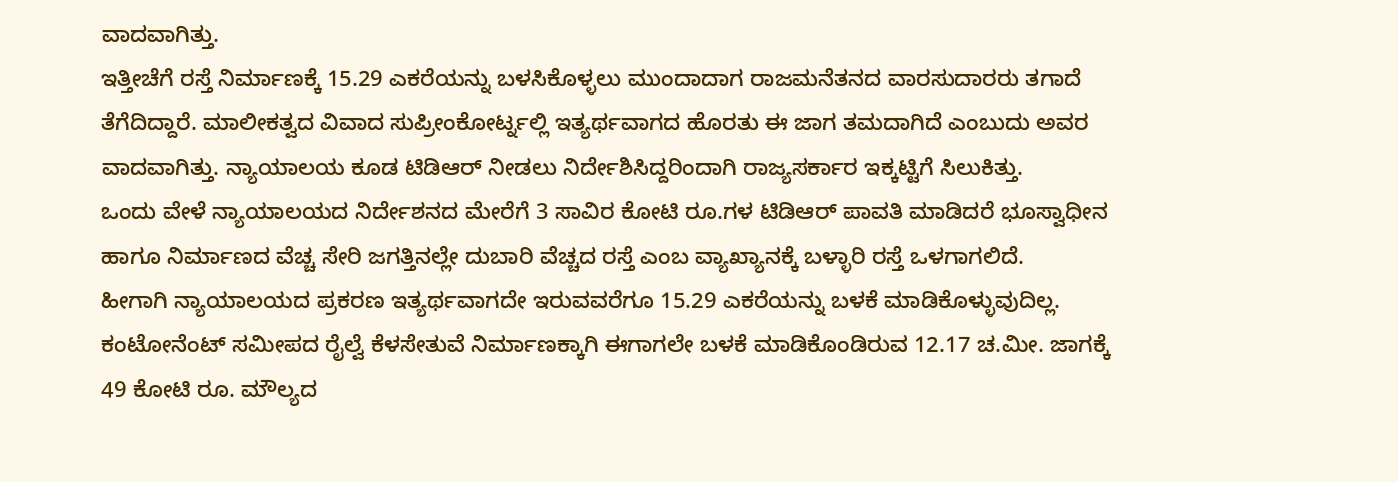ವಾದವಾಗಿತ್ತು.
ಇತ್ತೀಚೆಗೆ ರಸ್ತೆ ನಿರ್ಮಾಣಕ್ಕೆ 15.29 ಎಕರೆಯನ್ನು ಬಳಸಿಕೊಳ್ಳಲು ಮುಂದಾದಾಗ ರಾಜಮನೆತನದ ವಾರಸುದಾರರು ತಗಾದೆ ತೆಗೆದಿದ್ದಾರೆ. ಮಾಲೀಕತ್ವದ ವಿವಾದ ಸುಪ್ರೀಂಕೋರ್ಟ್ನಲ್ಲಿ ಇತ್ಯರ್ಥವಾಗದ ಹೊರತು ಈ ಜಾಗ ತಮದಾಗಿದೆ ಎಂಬುದು ಅವರ ವಾದವಾಗಿತ್ತು. ನ್ಯಾಯಾಲಯ ಕೂಡ ಟಿಡಿಆರ್ ನೀಡಲು ನಿರ್ದೇಶಿಸಿದ್ದರಿಂದಾಗಿ ರಾಜ್ಯಸರ್ಕಾರ ಇಕ್ಕಟ್ಟಿಗೆ ಸಿಲುಕಿತ್ತು.
ಒಂದು ವೇಳೆ ನ್ಯಾಯಾಲಯದ ನಿರ್ದೇಶನದ ಮೇರೆಗೆ 3 ಸಾವಿರ ಕೋಟಿ ರೂ.ಗಳ ಟಿಡಿಆರ್ ಪಾವತಿ ಮಾಡಿದರೆ ಭೂಸ್ವಾಧೀನ ಹಾಗೂ ನಿರ್ಮಾಣದ ವೆಚ್ಚ ಸೇರಿ ಜಗತ್ತಿನಲ್ಲೇ ದುಬಾರಿ ವೆಚ್ಚದ ರಸ್ತೆ ಎಂಬ ವ್ಯಾಖ್ಯಾನಕ್ಕೆ ಬಳ್ಳಾರಿ ರಸ್ತೆ ಒಳಗಾಗಲಿದೆ.
ಹೀಗಾಗಿ ನ್ಯಾಯಾಲಯದ ಪ್ರಕರಣ ಇತ್ಯರ್ಥವಾಗದೇ ಇರುವವರೆಗೂ 15.29 ಎಕರೆಯನ್ನು ಬಳಕೆ ಮಾಡಿಕೊಳ್ಳುವುದಿಲ್ಲ. ಕಂಟೋನೆಂಟ್ ಸಮೀಪದ ರೈಲ್ವೆ ಕೆಳಸೇತುವೆ ನಿರ್ಮಾಣಕ್ಕಾಗಿ ಈಗಾಗಲೇ ಬಳಕೆ ಮಾಡಿಕೊಂಡಿರುವ 12.17 ಚ.ಮೀ. ಜಾಗಕ್ಕೆ 49 ಕೋಟಿ ರೂ. ಮೌಲ್ಯದ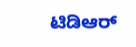ಟಿಡಿಆರ್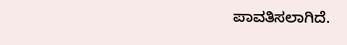ಪಾವತಿಸಲಾಗಿದೆ.